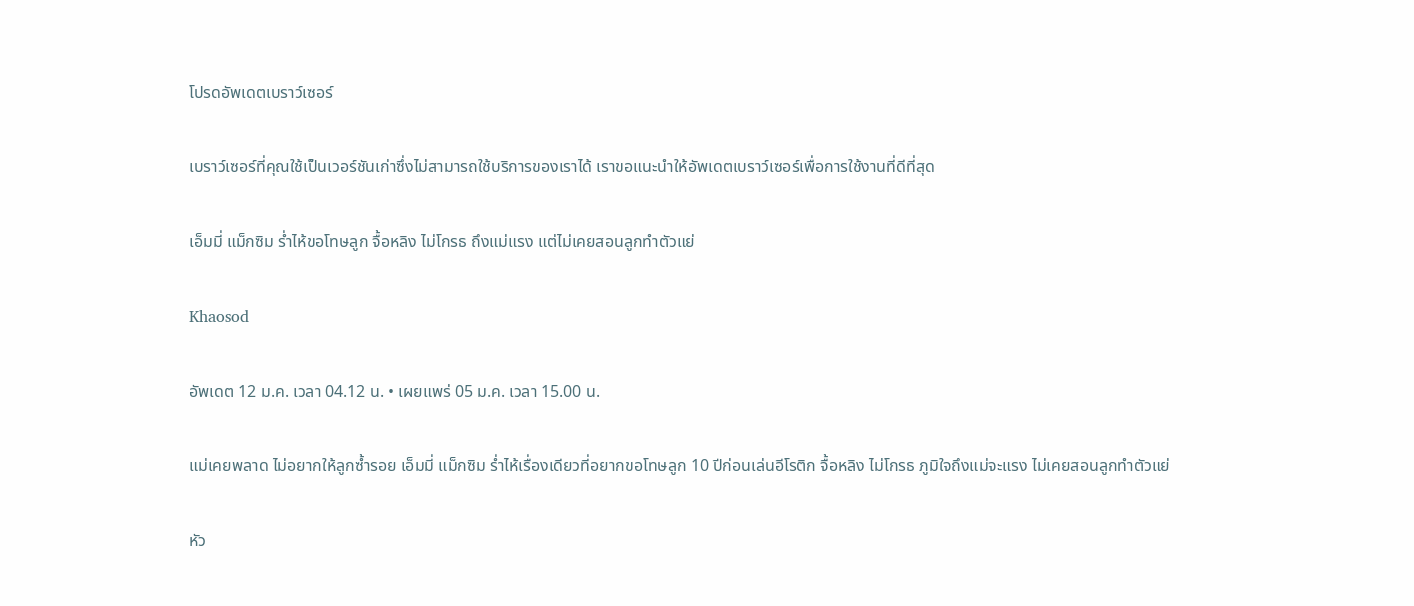โปรดอัพเดตเบราว์เซอร์

เบราว์เซอร์ที่คุณใช้เป็นเวอร์ชันเก่าซึ่งไม่สามารถใช้บริการของเราได้ เราขอแนะนำให้อัพเดตเบราว์เซอร์เพื่อการใช้งานที่ดีที่สุด

เอ็มมี่ แม็กซิม ร่ำไห้ขอโทษลูก จื้อหลิง ไม่โกรธ ถึงแม่แรง แต่ไม่เคยสอนลูกทำตัวแย่

Khaosod

อัพเดต 12 ม.ค. เวลา 04.12 น. • เผยแพร่ 05 ม.ค. เวลา 15.00 น.

แม่เคยพลาด ไม่อยากให้ลูกซ้ำรอย เอ็มมี่ แม็กซิม ร่ำไห้เรื่องเดียวที่อยากขอโทษลูก 10 ปีก่อนเล่นอีโรติก จื้อหลิง ไม่โกรธ ภูมิใจถึงแม่จะแรง ไม่เคยสอนลูกทำตัวแย่

หัว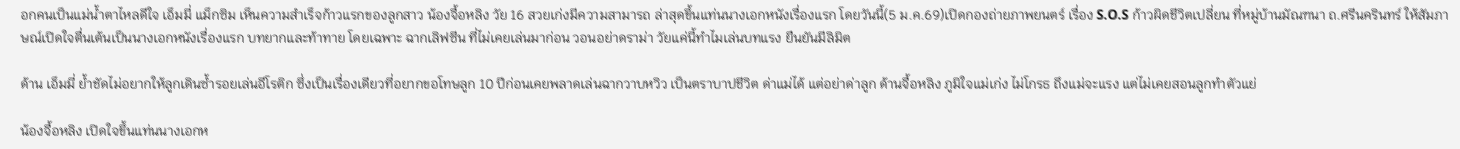อกคนเป็นแม่น้ำตาไหลดีใจ เอ็มมี่ แม็กซิม เห็นความสำเร็จก้าวแรกของลูกสาว น้องจื้อหลิง วัย 16 สวยเก่งมีความสามารถ ล่าสุดขึ้นแท่นนางเอกหนังเรื่องแรก โดยวันนี้(5 ม.ค.69)เปิดกองถ่ายภาพยนตร์ เรื่อง S.O.S ก้าวผิดชีวิตเปลี่ยน ที่หมู่บ้านมัณฑนา ถ.ศรีนครินทร์ ให้สัมภาษณ์เปิดใจตื่นเต้นเป็นนางเอกหนังเรื่องแรก บทยากและท้าทาย โดยเฉพาะ ฉากเลิฟซีน ที่ไม่เคยเล่นมาก่อน วอนอย่าดราม่า วัยแค่นี้ทำไมเล่นบทแรง ยืนยันมีลิมิต

ด้าน เอ็มมี่ ย้ำชัดไม่อยากให้ลูกเดินซ้ำรอยเล่นอีโรติก ซึ่งเป็นเรื่องเดียวที่อยากขอโทษลูก 10 ปีก่อนเคยพลาดเล่นฉากวาบหวิว เป็นตราบาปชีวิต ด่าแม่ได้ แต่อย่าด่าลูก ด้านจื้อหลิง ภูมิใจแม่เก่ง ไม่โกรธ ถึงแม่จะแรง แต่ไม่เคยสอนลูกทำตัวแย่

น้องจื้อหลิง เปิดใจขึ้นแท่นนางเอกห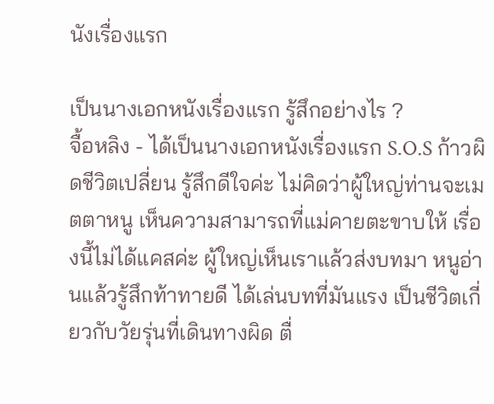นังเรื่องแรก

เป็นนางเอกหนังเรื่องแรก รู้สึกอย่างไร ?
จื้อหลิง - ได้เป็นนางเอกหนังเรื่องแรก S.O.S ก้าวผิดชีวิตเปลี่ยน รู้สึกดีใจค่ะ ไม่คิดว่าผู้ใหญ่ท่านจะเมตตาหนู เห็นความสามารถที่แม่คายตะขาบให้ เรื่องนี้ไม่ได้แคสค่ะ ผู้ใหญ่เห็นเราแล้วส่งบทมา หนูอ่านแล้วรู้สึกท้าทายดี ได้เล่นบทที่มันแรง เป็นชีวิตเกี่ยวกับวัยรุ่นที่เดินทางผิด ตื่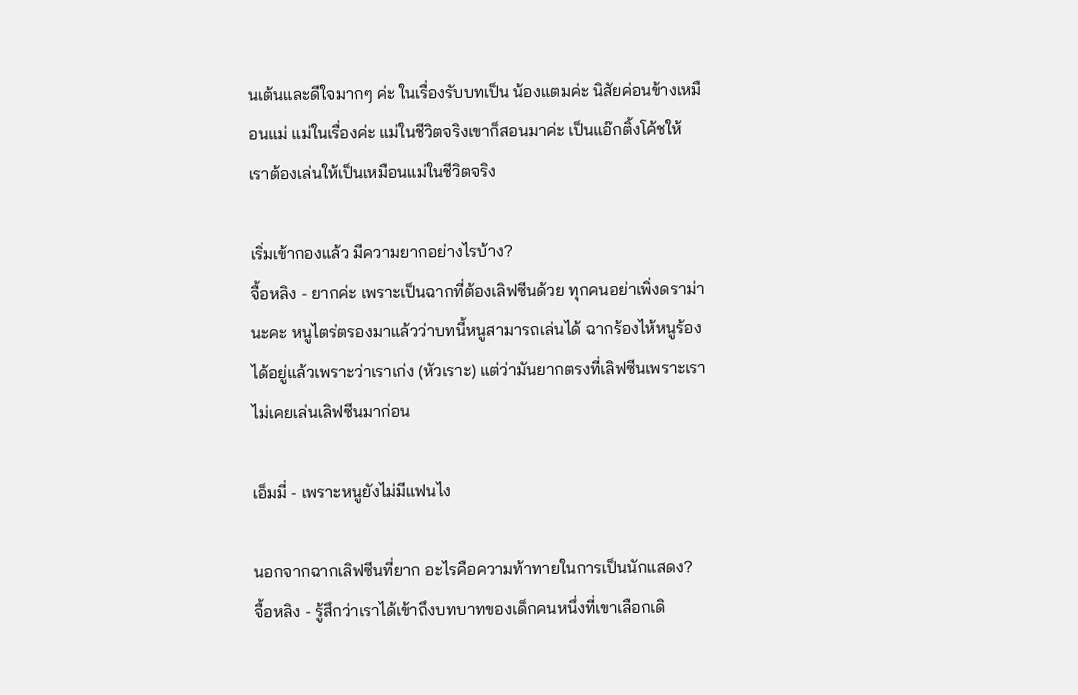นเต้นและดีใจมากๆ ค่ะ ในเรื่องรับบทเป็น น้องแตมค่ะ นิสัยค่อนข้างเหมือนแม่ แม่ในเรื่องค่ะ แม่ในชีวิตจริงเขาก็สอนมาค่ะ เป็นแอ๊กติ้งโค้ชให้ เราต้องเล่นให้เป็นเหมือนแม่ในชีวิตจริง

เริ่มเข้ากองแล้ว มีความยากอย่างไรบ้าง?
จื้อหลิง - ยากค่ะ เพราะเป็นฉากที่ต้องเลิฟซีนด้วย ทุกคนอย่าเพิ่งดราม่านะคะ หนูไตร่ตรองมาแล้วว่าบทนี้หนูสามารถเล่นได้ ฉากร้องไห้หนูร้องได้อยู่แล้วเพราะว่าเราเก่ง (หัวเราะ) แต่ว่ามันยากตรงที่เลิฟซีนเพราะเราไม่เคยเล่นเลิฟซีนมาก่อน

เอ็มมี่ - เพราะหนูยังไม่มีแฟนไง

นอกจากฉากเลิฟซีนที่ยาก อะไรคือความท้าทายในการเป็นนักแสดง?
จื้อหลิง - รู้สึกว่าเราได้เข้าถึงบทบาทของเด็กคนหนึ่งที่เขาเลือกเดิ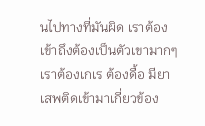นไปทางที่มันผิด เราต้องเข้าถึงต้องเป็นตัวเขามากๆ เราต้องเกเร ต้องดื้อ มียาเสพติดเข้ามาเกี่ยวข้อง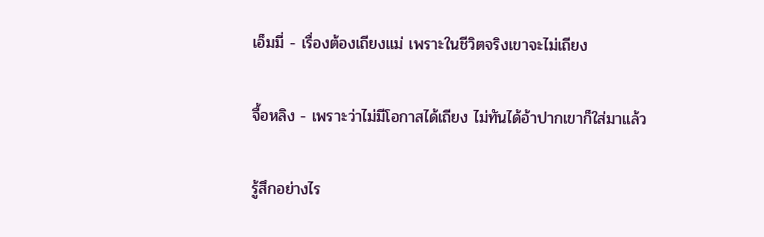เอ็มมี่ - เรื่องต้องเถียงแม่ เพราะในชีวิตจริงเขาจะไม่เถียง

จื้อหลิง - เพราะว่าไม่มีโอกาสได้เถียง ไม่ทันได้อ้าปากเขาก็ใส่มาแล้ว

รู้สึกอย่างไร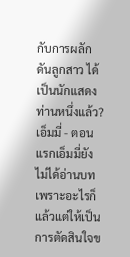กับการผลักดันลูกสาว ได้เป็นนักแสดงท่านหนึ่งแล้ว?
เอ็มมี่ - ตอนแรกเอ็มมี่ยังไม่ได้อ่านบท เพราะอะไรก็แล้วแต่ให้เป็นการตัดสินใจข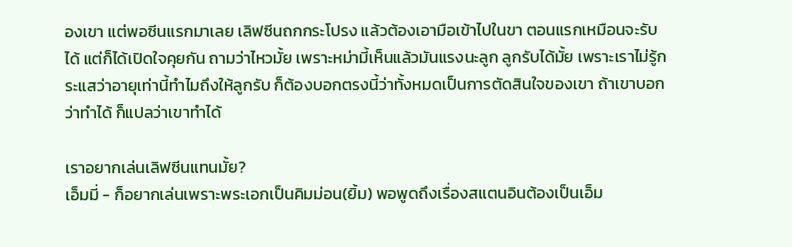องเขา แต่พอซีนแรกมาเลย เลิฟซีนถกกระโปรง แล้วต้องเอามือเข้าไปในขา ตอนแรกเหมือนจะรับได้ แต่ก็ได้เปิดใจคุยกัน ถามว่าไหวมั้ย เพราะหม่ามี้เห็นแล้วมันแรงนะลูก ลูกรับได้มั้ย เพราะเราไม่รู้กระแสว่าอายุเท่านี้ทำไมถึงให้ลูกรับ ก็ต้องบอกตรงนี้ว่าทั้งหมดเป็นการตัดสินใจของเขา ถ้าเขาบอกว่าทำได้ ก็แปลว่าเขาทำได้

เราอยากเล่นเลิฟซีนแทนมั้ย?
เอ็มมี่ - ก็อยากเล่นเพราะพระเอกเป็นคิมม่อน(ยิ้ม) พอพูดถึงเรื่องสแตนอินต้องเป็นเอ็ม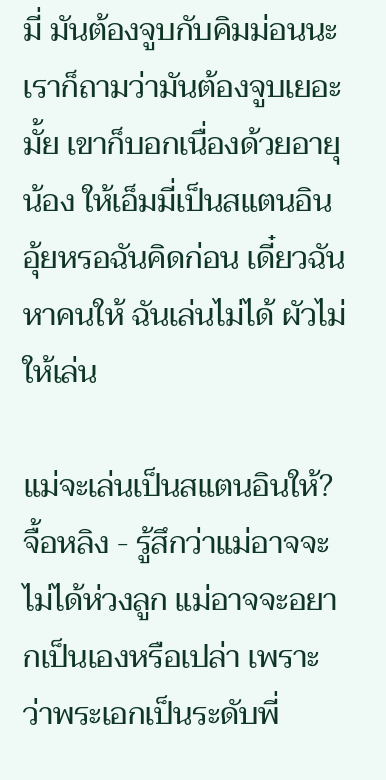มี่ มันต้องจูบกับคิมม่อนนะ เราก็ถามว่ามันต้องจูบเยอะมั้ย เขาก็บอกเนื่องด้วยอายุน้อง ให้เอ็มมี่เป็นสแตนอิน อุ้ยหรอฉันคิดก่อน เดี๋ยวฉันหาคนให้ ฉันเล่นไม่ได้ ผัวไม่ให้เล่น

แม่จะเล่นเป็นสแตนอินให้?
จื้อหลิง - รู้สึกว่าแม่อาจจะไม่ได้ห่วงลูก แม่อาจจะอยากเป็นเองหรือเปล่า เพราะว่าพระเอกเป็นระดับพี่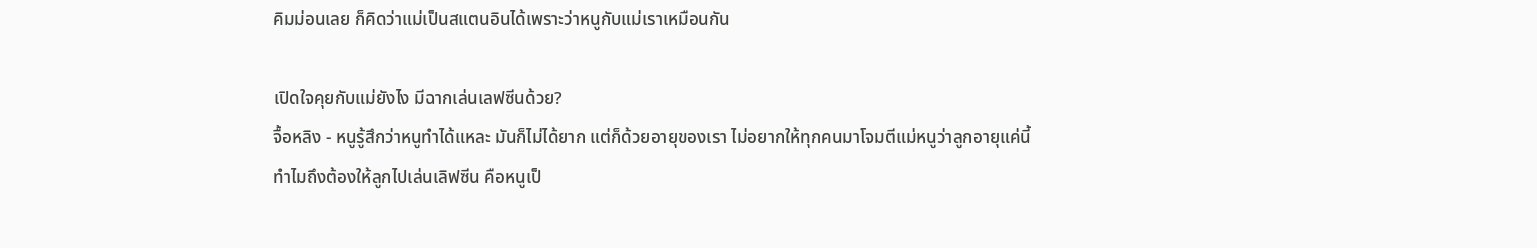คิมม่อนเลย ก็คิดว่าแม่เป็นสแตนอินได้เพราะว่าหนูกับแม่เราเหมือนกัน

เปิดใจคุยกับแม่ยังไง มีฉากเล่นเลฟซีนด้วย?
จื้อหลิง - หนูรู้สึกว่าหนูทำได้แหละ มันก็ไม่ได้ยาก แต่ก็ด้วยอายุของเรา ไม่อยากให้ทุกคนมาโจมตีแม่หนูว่าลูกอายุแค่นี้ทำไมถึงต้องให้ลูกไปเล่นเลิฟซีน คือหนูเป็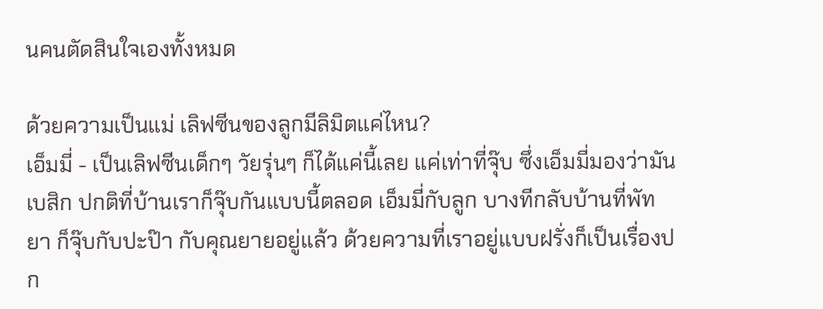นคนตัดสินใจเองทั้งหมด

ด้วยความเป็นแม่ เลิฟซีนของลูกมีลิมิตแค่ไหน?
เอ็มมี่ - เป็นเลิฟซีนเด็กๆ วัยรุ่นๆ ก็ได้แค่นี้เลย แค่เท่าที่จุ๊บ ซึ่งเอ็มมี่มองว่ามันเบสิก ปกติที่บ้านเราก็จุ๊บกันแบบนี้ตลอด เอ็มมี่กับลูก บางทีกลับบ้านที่พัทยา ก็จุ๊บกับปะป๊า กับคุณยายอยู่แล้ว ด้วยความที่เราอยู่แบบฝรั่งก็เป็นเรื่องปก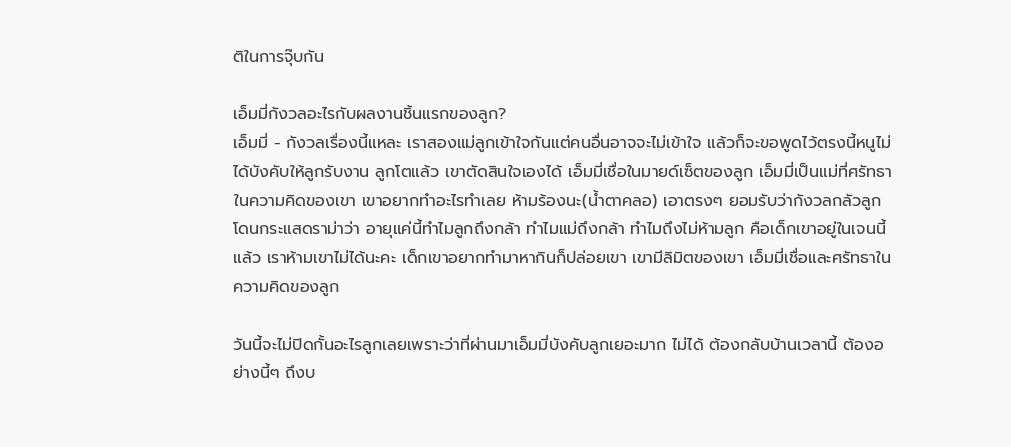ติในการจุ๊บกัน

เอ็มมี่กังวลอะไรกับผลงานชิ้นแรกของลูก?
เอ็มมี่ - กังวลเรื่องนี้แหละ เราสองแม่ลูกเข้าใจกันแต่คนอื่นอาจจะไม่เข้าใจ แล้วก็จะขอพูดไว้ตรงนี้หนูไม่ได้บังคับให้ลูกรับงาน ลูกโตแล้ว เขาตัดสินใจเองได้ เอ็มมี่เชื่อในมายด์เซ็ตของลูก เอ็มมี่เป็นแม่ที่ศรัทธาในความคิดของเขา เขาอยากทำอะไรทำเลย ห้ามร้องนะ(น้ำตาคลอ) เอาตรงๆ ยอมรับว่ากังวลกลัวลูกโดนกระแสดราม่าว่า อายุแค่นี้ทำไมลูกถึงกล้า ทำไมแม่ถึงกล้า ทำไมถึงไม่ห้ามลูก คือเด็กเขาอยู่ในเจนนี้แล้ว เราห้ามเขาไม่ได้นะคะ เด็กเขาอยากทำมาหากินก็ปล่อยเขา เขามีลิมิตของเขา เอ็มมี่เชื่อและศรัทธาในความคิดของลูก

วันนี้จะไม่ปิดกั้นอะไรลูกเลยเพราะว่าที่ผ่านมาเอ็มมี่บังคับลูกเยอะมาก ไม่ได้ ต้องกลับบ้านเวลานี้ ต้องอย่างนี้ๆ ถึงบ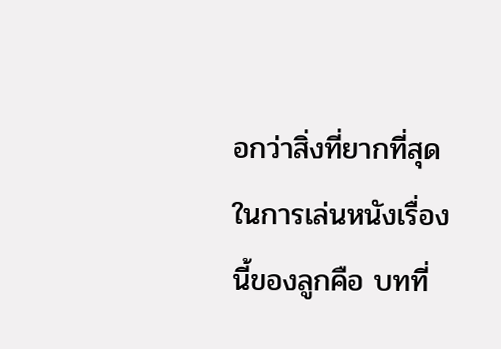อกว่าสิ่งที่ยากที่สุดในการเล่นหนังเรื่องนี้ของลูกคือ บทที่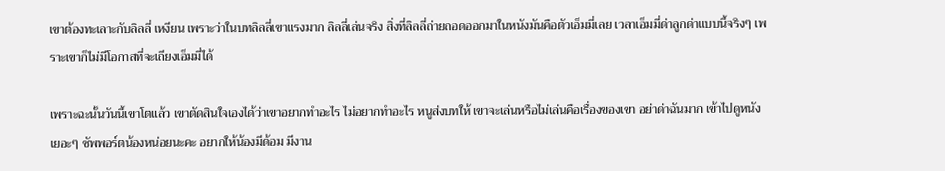เขาต้องทะเลาะกับลิลลี่ เหงียน เพราะว่าในบทลิลลี่เขาแรงมาก ลิลลี่เล่นจริง สิ่งที่ลิลลี่ถ่ายถอดออกมาในหนังมันคือตัวเอ็มมี่เลย เวลาเอ็มมี่ด่าลูกด่าแบบนี้จริงๆ เพราะเขาก็ไม่มีโอกาสที่จะเถียงเอ็มมี่ได้

เพราะฉะนั้นวันนี้เขาโตแล้ว เขาตัดสินใจเองได้ว่าเขาอยากทำอะไร ไม่อยากทำอะไร หนูส่งบทให้ เขาจะเล่นหรือไม่เล่นคือเรื่องของเขา อย่าด่าฉันมาก เข้าไปดูหนังเยอะๆ ซัพพอร์ตน้องหน่อยนะคะ อยากให้น้องมีด้อม มีงาน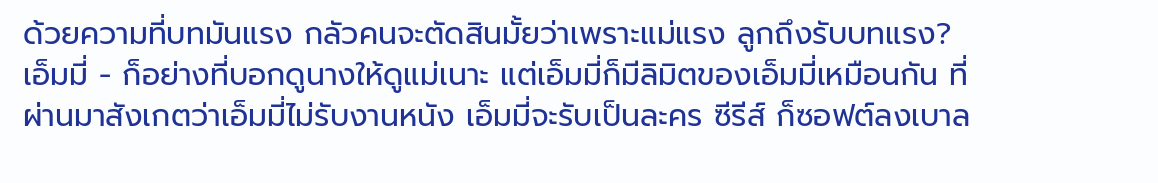ด้วยความที่บทมันแรง กลัวคนจะตัดสินมั้ยว่าเพราะแม่แรง ลูกถึงรับบทแรง?
เอ็มมี่ - ก็อย่างที่บอกดูนางให้ดูแม่เนาะ แต่เอ็มมี่ก็มีลิมิตของเอ็มมี่เหมือนกัน ที่ผ่านมาสังเกตว่าเอ็มมี่ไม่รับงานหนัง เอ็มมี่จะรับเป็นละคร ซีรีส์ ก็ซอฟต์ลงเบาล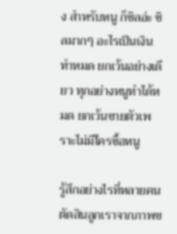ง สำหรับหนู ก็ชิลอ่ะ ชิลมากๆ อะไรเป็นเงินทำหมด ยกเว้นอย่างเดียว ทุกอย่างหนูทำได้หมด ยกเว้นขายตัวเพราะไม่มีใครซื้อหนู

รู้สึกอย่างไรที่หลายคนตัดสินลูกเราจากภาพข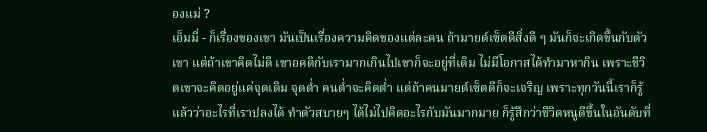องแม่ ?
เอ็มมี่ - ก็เรื่องของเขา มันเป็นเรื่องความคิดของแต่ละคน ถ้ามายด์เซ็ตดีสิ่งดี ๆ มันก็จะเกิดขึ้นกับตัวเขา แต่ถ้าเขาคิดไม่ดี เขาอคติกับเรามากเกินไปเขาก็จะอยู่ที่เดิม ไม่มีโอกาสได้ทำมาหากิน เพราะชีวิตเขาจะคิดอยู่แค่จุดเดิม จุดต่ำ คนต่ำจะคิดต่ำ แต่ถ้าคนมายด์เซ็ตดีก็จะเจริญ เพราะทุกวันนี้เราก็รู้แล้วว่าอะไรที่เราปลงได้ ทำตัวสบายๆ ได้ไม่ไปคิดอะไรกับมันมากมาย ก็รู้สึกว่าชีวิตหนูดีขึ้นในอันดับที่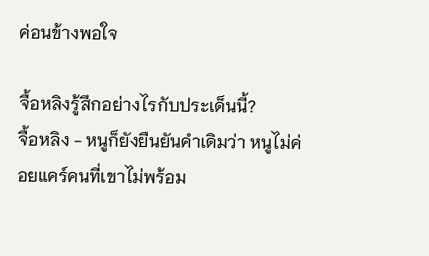ค่อนข้างพอใจ

จื้อหลิงรู้สึกอย่างไรกับประเด็นนี้?
จื้อหลิง - หนูก็ยังยืนยันคำเดิมว่า หนูไม่ค่อยแคร์คนที่เขาไม่พร้อม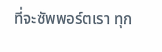ที่จะซัพพอร์ตเรา ทุก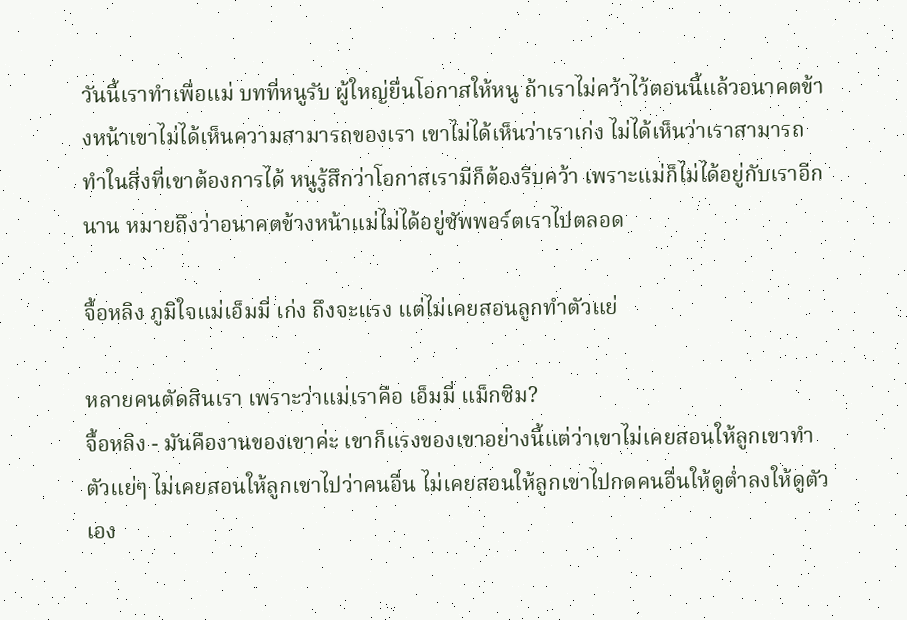วันนี้เราทำเพื่อแม่ บทที่หนูรับ ผู้ใหญ่ยื่นโอกาสให้หนู ถ้าเราไม่คว้าไว้ตอนนี้แล้วอนาคตข้างหน้าเขาไม่ได้เห็นความสามารถของเรา เขาไม่ได้เห็นว่าเราเก่ง ไม่ได้เห็นว่าเราสามารถทำในสิ่งที่เขาต้องการได้ หนูรู้สึกว่าโอกาสเรามีก็ต้องรีบคว้า เพราะแม่ก็ไม่ได้อยู่กับเราอีกนาน หมายถึงว่าอนาคตข้างหน้าแม่ไม่ได้อยู่ซัพพอร์ตเราไปตลอด

จื้อหลิง ภูมิใจแม่เอ็มมี่ เก่ง ถึงจะแรง แต่ไม่เคยสอนลูกทำตัวแย่

หลายคนตัดสินเรา เพราะว่าแม่เราคือ เอ็มมี่ แม็กซิม?
จื้อหลิง - มันคืองานของเขาค่ะ เขาก็แรงของเขาอย่างนี้แต่ว่าเขาไม่เคยสอนให้ลูกเขาทำตัวแย่ๆ ไม่เคยสอนให้ลูกเขาไปว่าคนอื่น ไม่เคยสอนให้ลูกเขาไปกดคนอื่นให้ดูต่ำลงให้ดูตัวเอง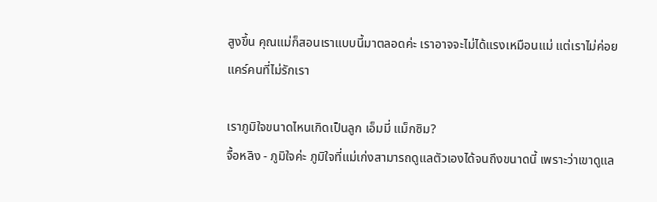สูงขึ้น คุณแม่ก็สอนเราแบบนี้มาตลอดค่ะ เราอาจจะไม่ได้แรงเหมือนแม่ แต่เราไม่ค่อยแคร์คนที่ไม่รักเรา

เราภูมิใจขนาดไหนเกิดเป็นลูก เอ็มมี่ แม็กซิม?
จื้อหลิง - ภูมิใจค่ะ ภูมิใจที่แม่เก่งสามารถดูแลตัวเองได้จนถึงขนาดนี้ เพราะว่าเขาดูแล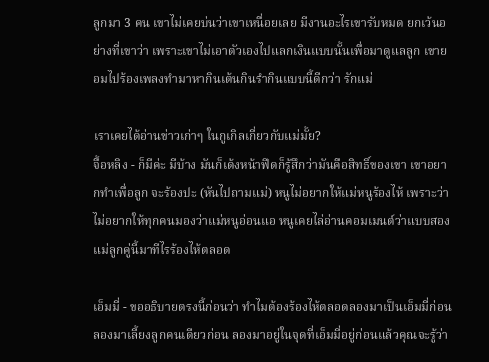ลูกมา 3 คน เขาไม่เคยบ่นว่าเขาเหนื่อยเลย มีงานอะไรเขารับหมด ยกเว้นอย่างที่เขาว่า เพราะเขาไม่เอาตัวเองไปแลกเงินแบบนั้นเพื่อมาดูแลลูก เขายอมไปร้องเพลงทำมาหากินเต้นกินรำกินแบบนี้ดีกว่า รักแม่

เราเคยได้อ่านข่าวเก่าๆ ในกูเกิลเกี่ยวกับแม่มั้ย?
จื้อหลิง - ก็มีค่ะ มีบ้าง มันก็เด้งหน้าฟีดก็รู้สึกว่ามันคือสิทธิ์ของเขา เขาอยากทำเพื่อลูก จะร้องปะ (หันไปถามแม่) หนูไม่อยากให้แม่หนูร้องไห้ เพราะว่าไม่อยากให้ทุกคนมองว่าแม่หนูอ่อนแอ หนูเคยไล่อ่านคอมเมนต์ว่าแบบสองแม่ลูกคู่นี้มาทีไรร้องไห้ตลอด

เอ็มมี่ - ขออธิบายตรงนี้ก่อนว่า ทำไมต้องร้องไห้ตลอดลองมาเป็นเอ็มมี่ก่อน ลองมาเลี้ยงลูกคนเดียวก่อน ลองมาอยู่ในจุดที่เอ็มมี่อยู่ก่อนแล้วคุณจะรู้ว่า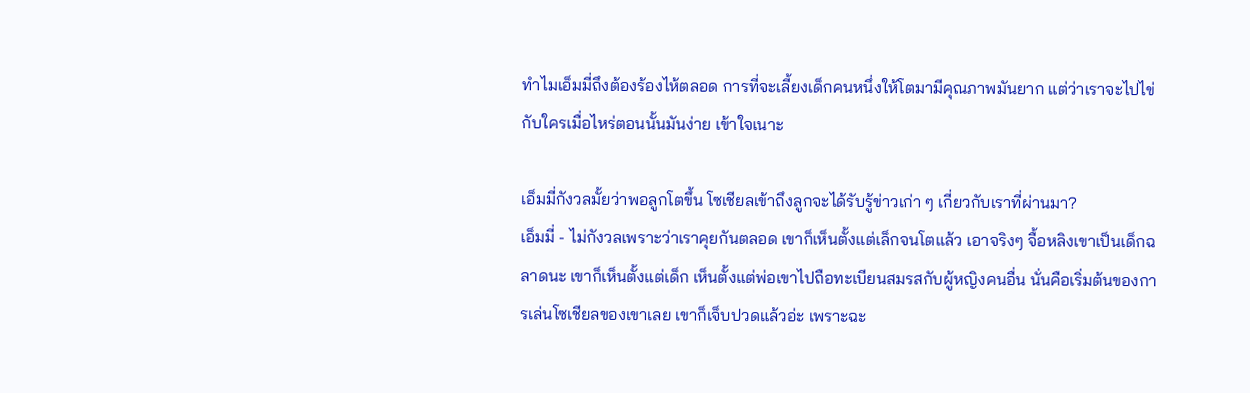ทำไมเอ็มมี่ถึงต้องร้องไห้ตลอด การที่จะเลี้ยงเด็กคนหนึ่งให้โตมามีคุณภาพมันยาก แต่ว่าเราจะไปไข่กับใครเมื่อไหร่ตอนนั้นมันง่าย เข้าใจเนาะ

เอ็มมี่กังวลมั้ยว่าพอลูกโตขึ้น โซเชียลเข้าถึงลูกจะได้รับรู้ข่าวเก่า ๆ เกี่ยวกับเราที่ผ่านมา?
เอ็มมี่ - ไม่กังวลเพราะว่าเราคุยกันตลอด เขาก็เห็นตั้งแต่เล็กจนโตแล้ว เอาจริงๆ จื้อหลิงเขาเป็นเด็กฉลาดนะ เขาก็เห็นตั้งแต่เด็ก เห็นตั้งแต่พ่อเขาไปถือทะเบียนสมรสกับผู้หญิงคนอื่น นั่นคือเริ่มต้นของการเล่นโซเชียลของเขาเลย เขาก็เจ็บปวดแล้วอ่ะ เพราะฉะ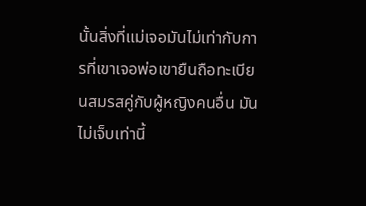นั้นสิ่งที่แม่เจอมันไม่เท่ากับการที่เขาเจอพ่อเขายืนถือทะเบียนสมรสคู่กับผู้หญิงคนอื่น มันไม่เจ็บเท่านี้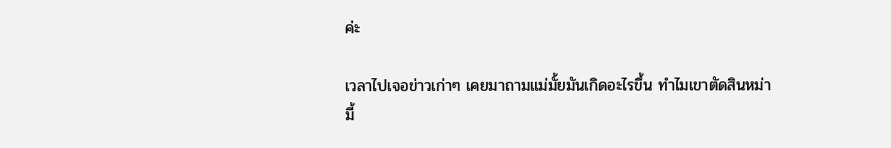ค่ะ

เวลาไปเจอข่าวเก่าๆ เคยมาถามแม่มั้ยมันเกิดอะไรขึ้น ทำไมเขาตัดสินหม่ามี้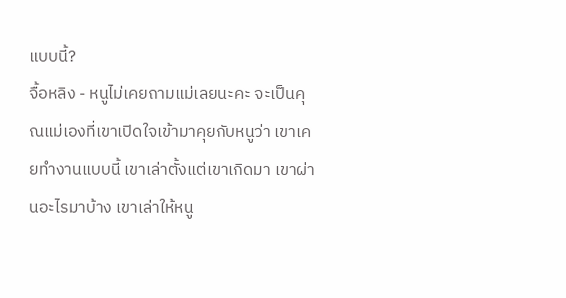แบบนี้?
จื้อหลิง - หนูไม่เคยถามแม่เลยนะคะ จะเป็นคุณแม่เองที่เขาเปิดใจเข้ามาคุยกับหนูว่า เขาเคยทำงานแบบนี้ เขาเล่าตั้งแต่เขาเกิดมา เขาผ่านอะไรมาบ้าง เขาเล่าให้หนู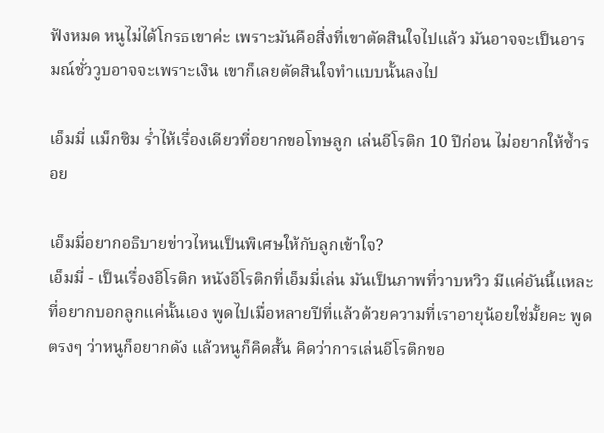ฟังหมด หนูไม่ได้โกรธเขาค่ะ เพราะมันคือสิ่งที่เขาตัดสินใจไปแล้ว มันอาจจะเป็นอารมณ์ชั่ววูบอาจจะเพราะเงิน เขาก็เลยตัดสินใจทำแบบนั้นลงไป

เอ็มมี่ แม็กซิม ร่ำไห้เรื่องเดียวที่อยากขอโทษลูก เล่นอีโรติก 10 ปีก่อน ไม่อยากให้ซ้ำรอย

เอ็มมี่อยากอธิบายข่าวไหนเป็นพิเศษให้กับลูกเข้าใจ?
เอ็มมี่ - เป็นเรื่องอีโรติก หนังอีโรติกที่เอ็มมี่เล่น มันเป็นภาพที่วาบหวิว มีแค่อันนี้แหละที่อยากบอกลูกแค่นั้นเอง พูดไปเมื่อหลายปีที่แล้วด้วยความที่เราอายุน้อยใช่มั้ยคะ พูดตรงๆ ว่าหนูก็อยากดัง แล้วหนูก็คิดสั้น คิดว่าการเล่นอีโรติกขอ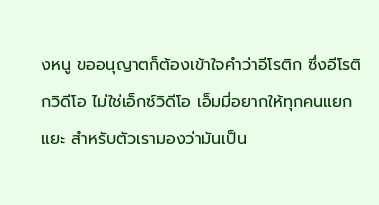งหนู ขออนุญาตก็ต้องเข้าใจคำว่าอีโรติก ซึ่งอีโรติกวิดีโอ ไม่ใช่เอ็กซ์วิดีโอ เอ็มมี่อยากให้ทุกคนแยกแยะ สำหรับตัวเรามองว่ามันเป็น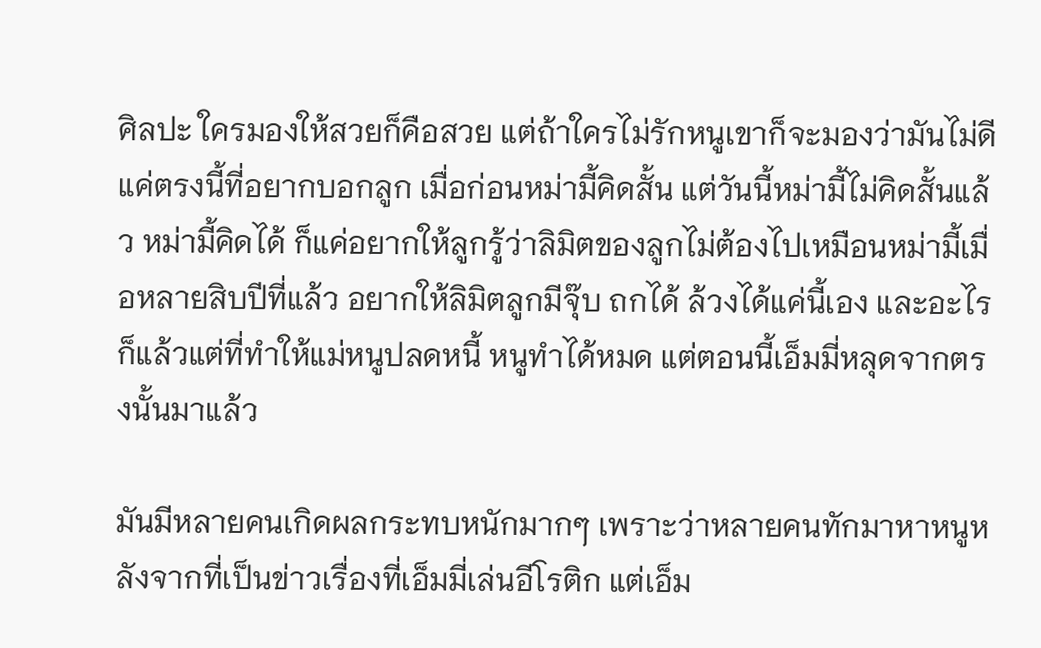ศิลปะ ใครมองให้สวยก็คือสวย แต่ถ้าใครไม่รักหนูเขาก็จะมองว่ามันไม่ดี แค่ตรงนี้ที่อยากบอกลูก เมื่อก่อนหม่ามี้คิดสั้น แต่วันนี้หม่ามี้ไม่คิดสั้นแล้ว หม่ามี้คิดได้ ก็แค่อยากให้ลูกรู้ว่าลิมิตของลูกไม่ต้องไปเหมือนหม่ามี้เมื่อหลายสิบปีที่แล้ว อยากให้ลิมิตลูกมีจุ๊บ ถกได้ ล้วงได้แค่นี้เอง และอะไรก็แล้วแต่ที่ทำให้แม่หนูปลดหนี้ หนูทำได้หมด แต่ตอนนี้เอ็มมี่หลุดจากตรงนั้นมาแล้ว

มันมีหลายคนเกิดผลกระทบหนักมากๆ เพราะว่าหลายคนทักมาหาหนูหลังจากที่เป็นข่าวเรื่องที่เอ็มมี่เล่นอีโรติก แต่เอ็ม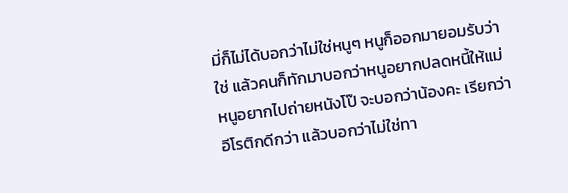มี่ก็ไม่ได้บอกว่าไม่ใช่หนูๆ หนูก็ออกมายอมรับว่าใช่ แล้วคนก็ทักมาบอกว่าหนูอยากปลดหนี้ให้แม่ หนูอยากไปถ่ายหนังโป๊ จะบอกว่าน้องคะ เรียกว่าอีโรติกดีกว่า แล้วบอกว่าไม่ใช่ทา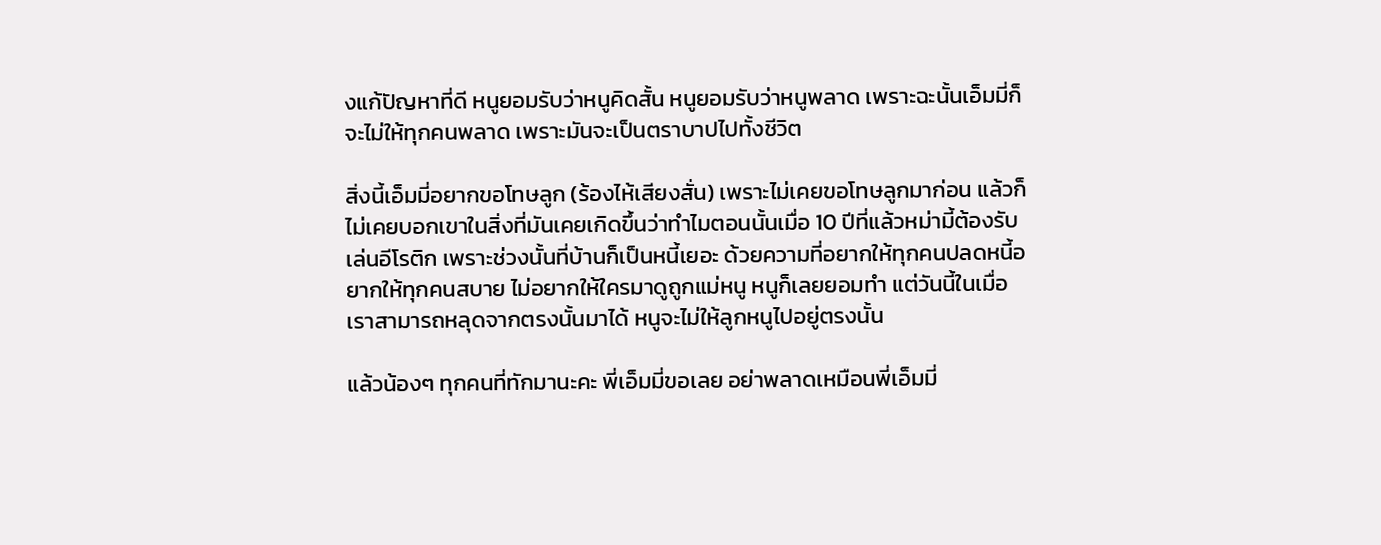งแก้ปัญหาที่ดี หนูยอมรับว่าหนูคิดสั้น หนูยอมรับว่าหนูพลาด เพราะฉะนั้นเอ็มมี่ก็จะไม่ให้ทุกคนพลาด เพราะมันจะเป็นตราบาปไปทั้งชีวิต

สิ่งนี้เอ็มมี่อยากขอโทษลูก (ร้องไห้เสียงสั่น) เพราะไม่เคยขอโทษลูกมาก่อน แล้วก็ไม่เคยบอกเขาในสิ่งที่มันเคยเกิดขึ้นว่าทำไมตอนนั้นเมื่อ 10 ปีที่แล้วหม่ามี้ต้องรับเล่นอีโรติก เพราะช่วงนั้นที่บ้านก็เป็นหนี้เยอะ ด้วยความที่อยากให้ทุกคนปลดหนี้อยากให้ทุกคนสบาย ไม่อยากให้ใครมาดูถูกแม่หนู หนูก็เลยยอมทำ แต่วันนี้ในเมื่อเราสามารถหลุดจากตรงนั้นมาได้ หนูจะไม่ให้ลูกหนูไปอยู่ตรงนั้น

แล้วน้องๆ ทุกคนที่ทักมานะคะ พี่เอ็มมี่ขอเลย อย่าพลาดเหมือนพี่เอ็มมี่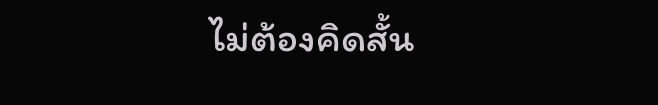ไม่ต้องคิดสั้น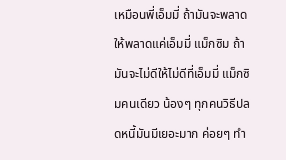เหมือนพี่เอ็มมี่ ถ้ามันจะพลาดให้พลาดแค่เอ็มมี่ แม็กซิม ถ้ามันจะไม่ดีให้ไม่ดีที่เอ็มมี่ แม็กซิมคนเดียว น้องๆ ทุกคนวิธีปลดหนี้มันมีเยอะมาก ค่อยๆ ทำ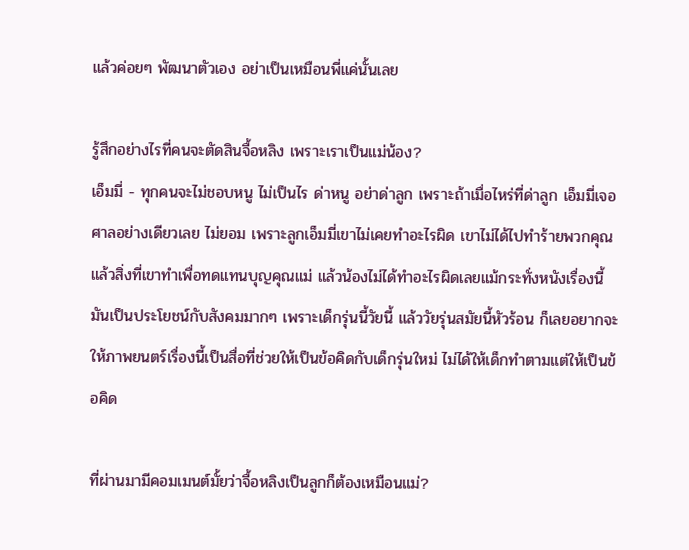แล้วค่อยๆ พัฒนาตัวเอง อย่าเป็นเหมือนพี่แค่นั้นเลย

รู้สึกอย่างไรที่คนจะตัดสินจื้อหลิง เพราะเราเป็นแม่น้อง?
เอ็มมี่ - ทุกคนจะไม่ชอบหนู ไม่เป็นไร ด่าหนู อย่าด่าลูก เพราะถ้าเมื่อไหร่ที่ด่าลูก เอ็มมี่เจอศาลอย่างเดียวเลย ไม่ยอม เพราะลูกเอ็มมี่เขาไม่เคยทำอะไรผิด เขาไม่ได้ไปทำร้ายพวกคุณ แล้วสิ่งที่เขาทำเพื่อทดแทนบุญคุณแม่ แล้วน้องไม่ได้ทำอะไรผิดเลยแม้กระทั่งหนังเรื่องนี้ มันเป็นประโยชน์กับสังคมมากๆ เพราะเด็กรุ่นนี้วัยนี้ แล้ววัยรุ่นสมัยนี้หัวร้อน ก็เลยอยากจะให้ภาพยนตร์เรื่องนี้เป็นสื่อที่ช่วยให้เป็นข้อคิดกับเด็กรุ่นใหม่ ไม่ได้ให้เด็กทำตามแต่ให้เป็นข้อคิด

ที่ผ่านมามีคอมเมนต์มั้ยว่าจื้อหลิงเป็นลูกก็ต้องเหมือนแม่?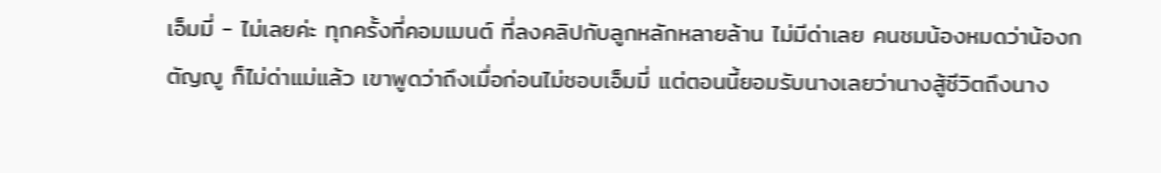เอ็มมี่ - ไม่เลยค่ะ ทุกครั้งที่คอมเมนต์ ที่ลงคลิปกับลูกหลักหลายล้าน ไม่มีด่าเลย คนชมน้องหมดว่าน้องกตัญญู ก็ไม่ด่าแม่แล้ว เขาพูดว่าถึงเมื่อก่อนไม่ชอบเอ็มมี่ แต่ตอนนี้ยอมรับนางเลยว่านางสู้ชีวิตถึงนาง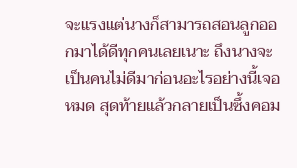จะแรงแต่นางก็สามารถสอนลูกออกมาได้ดีทุกคนเลยเนาะ ถึงนางจะเป็นคนไม่ดีมาก่อนอะไรอย่างนี้เจอหมด สุดท้ายแล้วกลายเป็นซึ้งคอม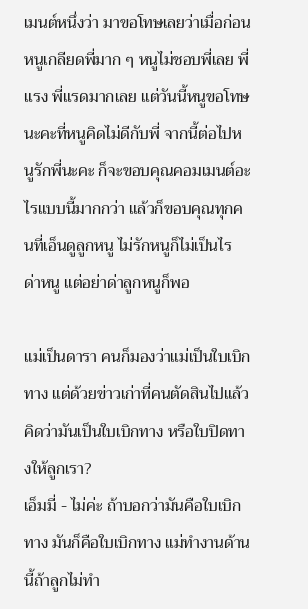เมนต์หนึ่งว่า มาขอโทษเลยว่าเมื่อก่อนหนูเกลียดพี่มาก ๆ หนูไม่ชอบพี่เลย พี่แรง พี่แรดมากเลย แต่วันนี้หนูขอโทษนะคะที่หนูคิดไม่ดีกับพี่ จากนี้ต่อไปหนูรักพี่นะคะ ก็จะขอบคุณคอมเมนต์อะไรแบบนี้มากกว่า แล้วก็ขอบคุณทุกคนที่เอ็นดูลูกหนู ไม่รักหนูก็ไม่เป็นไร ด่าหนู แต่อย่าด่าลูกหนูก็พอ

แม่เป็นดารา คนก็มองว่าแม่เป็นใบเบิกทาง แต่ด้วยข่าวเก่าที่คนตัดสินไปแล้ว คิดว่ามันเป็นใบเบิกทาง หรือใบปิดทางให้ลูกเรา?
เอ็มมี่ - ไม่ค่ะ ถ้าบอกว่ามันคือใบเบิกทาง มันก็คือใบเบิกทาง แม่ทำงานด้านนี้ถ้าลูกไม่ทำ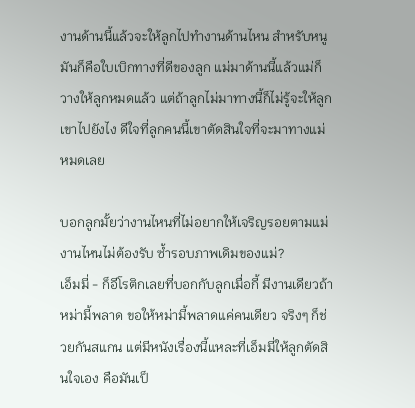งานด้านนี้แล้วจะให้ลูกไปทำงานด้านไหน สำหรับหนูมันก็คือใบเบิกทางที่ดีของลูก แม่มาด้านนี้แล้วแม่ก็วางให้ลูกหมดแล้ว แต่ถ้าลูกไม่มาทางนี้ก็ไม่รู้จะให้ลูกเขาไปยังไง ดีใจที่ลูกคนนี้เขาตัดสินใจที่จะมาทางแม่หมดเลย

บอกลูกมั้ยว่างานไหนที่ไม่อยากให้เจริญรอยตามแม่ งานไหนไม่ต้องรับ ซ้ำรอบภาพเดิมของแม่?
เอ็มมี่ - ก็อีโรติกเลยที่บอกกับลูกเมื่อกี้ มีงานเดียวถ้าหม่ามี้พลาด ขอให้หม่ามี้พลาดแค่คนเดียว จริงๆ ก็ช่วยกันสแกน แต่มีหนังเรื่องนี้แหละที่เอ็มมี่ให้ลูกตัดสินใจเอง คือมันเป็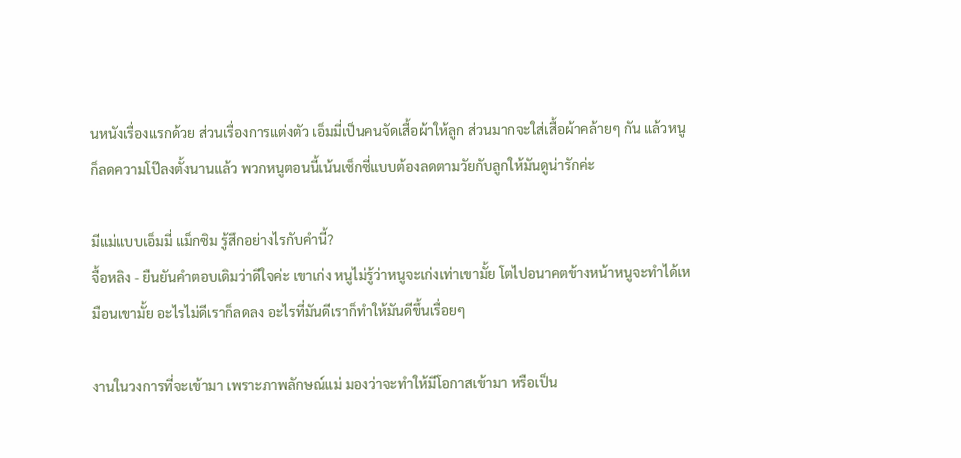นหนังเรื่องแรกด้วย ส่วนเรื่องการแต่งตัว เอ็มมี่เป็นคนจัดเสื้อผ้าให้ลูก ส่วนมากจะใส่เสื้อผ้าคล้ายๆ กัน แล้วหนูก็ลดความโป๊ลงตั้งนานแล้ว พวกหนูตอนนี้เน้นเซ็กซี่แบบต้องลดตามวัยกับลูกให้มันดูน่ารักค่ะ

มีแม่แบบเอ็มมี่ แม็กซิม รู้สึกอย่างไรกับคำนี้?
จื้อหลิง - ยืนยันคำตอบเดิมว่าดีใจค่ะ เขาเก่ง หนูไม่รู้ว่าหนูจะเก่งเท่าเขามั้ย โตไปอนาคตข้างหน้าหนูจะทำได้เหมือนเขามั้ย อะไรไม่ดีเราก็ลดลง อะไรที่มันดีเราก็ทำให้มันดีขึ้นเรื่อยๆ

งานในวงการที่จะเข้ามา เพราะภาพลักษณ์แม่ มองว่าจะทำให้มีโอกาสเข้ามา หรือเป็น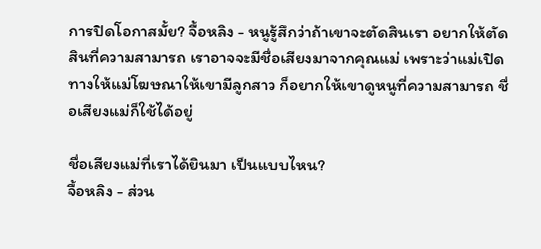การปิดโอกาสมั้ย? จื้อหลิง - หนูรู้สึกว่าถ้าเขาจะตัดสินเรา อยากให้ตัดสินที่ความสามารถ เราอาจจะมีชื่อเสียงมาจากคุณแม่ เพราะว่าแม่เปิดทางให้แม่โฆษณาให้เขามีลูกสาว ก็อยากให้เขาดูหนูที่ความสามารถ ชื่อเสียงแม่ก็ใช้ได้อยู่

ชื่อเสียงแม่ที่เราได้ยินมา เป็นแบบไหน?
จื้อหลิง - ส่วน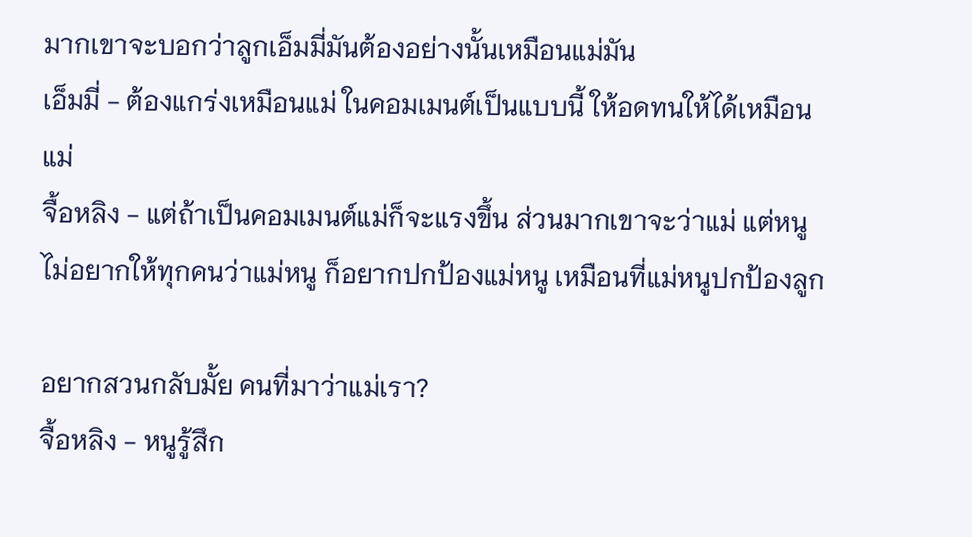มากเขาจะบอกว่าลูกเอ็มมี่มันต้องอย่างนั้นเหมือนแม่มัน
เอ็มมี่ - ต้องแกร่งเหมือนแม่ ในคอมเมนต์เป็นแบบนี้ ให้อดทนให้ได้เหมือนแม่
จื้อหลิง - แต่ถ้าเป็นคอมเมนต์แม่ก็จะแรงขึ้น ส่วนมากเขาจะว่าแม่ แต่หนูไม่อยากให้ทุกคนว่าแม่หนู ก็อยากปกป้องแม่หนู เหมือนที่แม่หนูปกป้องลูก

อยากสวนกลับมั้ย คนที่มาว่าแม่เรา?
จื้อหลิง - หนูรู้สึก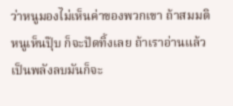ว่าหนูมองไม่เห็นค่าของพวกเขา ถ้าสมมติหนูเห็นปุ๊บ ก็จะปัดทิ้งเลย ถ้าเราอ่านแล้วเป็นพลังลบมันก็จะ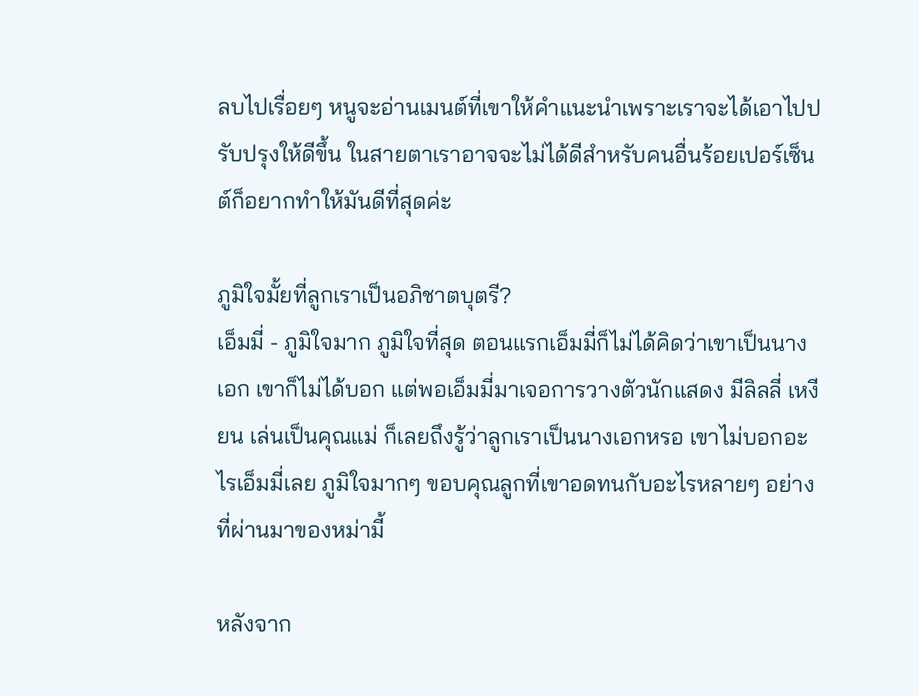ลบไปเรื่อยๆ หนูจะอ่านเมนต์ที่เขาให้คำแนะนำเพราะเราจะได้เอาไปปรับปรุงให้ดีขึ้น ในสายตาเราอาจจะไม่ได้ดีสำหรับคนอื่นร้อยเปอร์เซ็นต์ก็อยากทำให้มันดีที่สุดค่ะ

ภูมิใจมั้ยที่ลูกเราเป็นอภิชาตบุตรี?
เอ็มมี่ - ภูมิใจมาก ภูมิใจที่สุด ตอนแรกเอ็มมี่ก็ไม่ได้คิดว่าเขาเป็นนางเอก เขาก็ไม่ได้บอก แต่พอเอ็มมี่มาเจอการวางตัวนักแสดง มีลิลลี่ เหงียน เล่นเป็นคุณแม่ ก็เลยถึงรู้ว่าลูกเราเป็นนางเอกหรอ เขาไม่บอกอะไรเอ็มมี่เลย ภูมิใจมากๆ ขอบคุณลูกที่เขาอดทนกับอะไรหลายๆ อย่างที่ผ่านมาของหม่ามี้

หลังจาก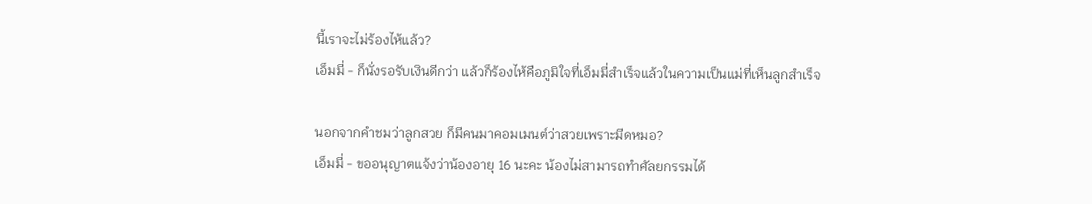นี้เราจะไม่ร้องไห้แล้ว?
เอ็มมี่ - ก็นั่งรอรับเงินดีกว่า แล้วก็ร้องไห้คือภูมิใจที่เอ็มมี่สำเร็จแล้วในความเป็นแม่ที่เห็นลูกสำเร็จ

นอกจากคำชมว่าลูกสวย ก็มีคนมาคอมเมนต์ว่าสวยเพราะมีดหมอ?
เอ็มมี่ - ขออนุญาตแจ้งว่าน้องอายุ 16 นะคะ น้องไม่สามารถทำศัลยกรรมได้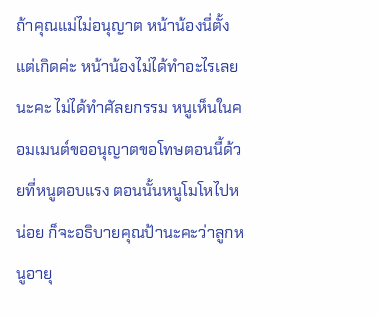ถ้าคุณแม่ไม่อนุญาต หน้าน้องนี่ตั้งแต่เกิดค่ะ หน้าน้องไม่ได้ทำอะไรเลยนะคะ ไม่ได้ทำศัลยกรรม หนูเห็นในคอมเมนต์ขออนุญาตขอโทษตอนนี้ด้วยที่หนูตอบแรง ตอนนั้นหนูโมโหไปหน่อย ก็จะอธิบายคุณป้านะคะว่าลูกหนูอายุ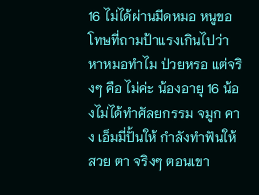16 ไม่ได้ผ่านมีดหมอ หนูขอโทษที่ถามป้าแรงเกินไปว่า หาหมอทำไม ป่วยหรอ แต่จริงๆ คือ ไม่ค่ะ น้องอายุ 16 น้องไม่ได้ทำศัลยกรรม จมูก คาง เอ็มมี่ปั้นให้ กำลังทำฟันให้สวย ตา จริงๆ ตอนเขา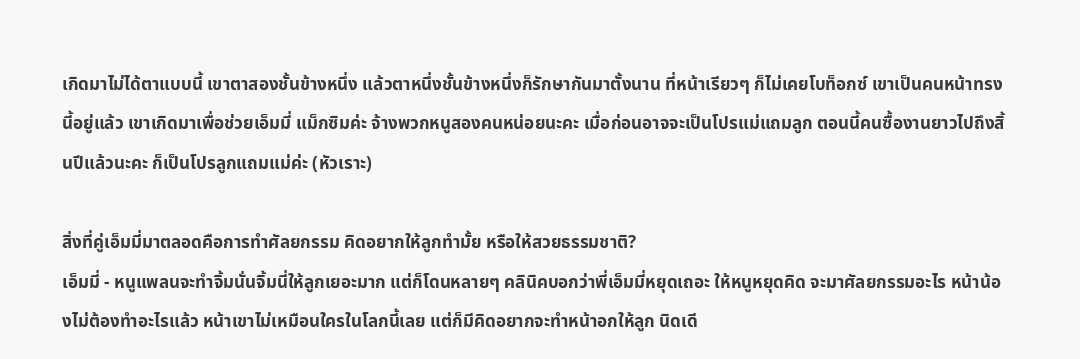เกิดมาไม่ได้ตาแบบนี้ เขาตาสองชั้นข้างหนึ่ง แล้วตาหนึ่งชั้นข้างหนึ่งก็รักษากันมาตั้งนาน ที่หน้าเรียวๆ ก็ไม่เคยโบท็อกซ์ เขาเป็นคนหน้าทรงนี้อยู่แล้ว เขาเกิดมาเพื่อช่วยเอ็มมี่ แม็กซิมค่ะ จ้างพวกหนูสองคนหน่อยนะคะ เมื่อก่อนอาจจะเป็นโปรแม่แถมลูก ตอนนี้คนซื้องานยาวไปถึงสิ้นปีแล้วนะคะ ก็เป็นโปรลูกแถมแม่ค่ะ (หัวเราะ)

สิ่งที่คู่เอ็มมี่มาตลอดคือการทำศัลยกรรม คิดอยากให้ลูกทำมั้ย หรือให้สวยธรรมชาติ?
เอ็มมี่ - หนูแพลนจะทำจิ้มนั่นจิ้มนี่ให้ลูกเยอะมาก แต่ก็โดนหลายๆ คลินิคบอกว่าพี่เอ็มมี่หยุดเถอะ ให้หนูหยุดคิด จะมาศัลยกรรมอะไร หน้าน้องไม่ต้องทำอะไรแล้ว หน้าเขาไม่เหมือนใครในโลกนี้เลย แต่ก็มีคิดอยากจะทำหน้าอกให้ลูก นิดเดี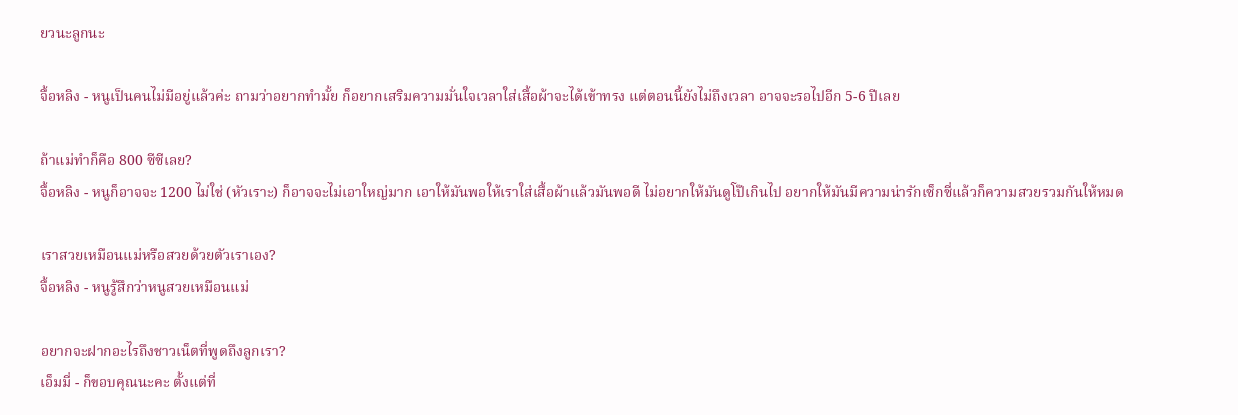ยวนะลูกนะ

จื้อหลิง - หนูเป็นคนไม่มีอยู่แล้วค่ะ ถามว่าอยากทำมั้ย ก็อยากเสริมความมั่นใจเวลาใส่เสื้อผ้าจะได้เข้าทรง แต่ตอนนี้ยังไม่ถึงเวลา อาจจะรอไปอีก 5-6 ปีเลย

ถ้าแม่ทำก็คือ 800 ซีซีเลย?
จื้อหลิง - หนูก็อาจจะ 1200 ไม่ใช่ (หัวเราะ) ก็อาจจะไม่เอาใหญ่มาก เอาให้มันพอให้เราใส่เสื้อผ้าแล้วมันพอดี ไม่อยากให้มันดูโป๊เกินไป อยากให้มันมีความน่ารักเซ็กซี่แล้วก็ความสวยรวมกันให้หมด

เราสวยเหมือนแม่หรือสวยด้วยตัวเราเอง?
จื้อหลิง - หนูรู้สึกว่าหนูสวยเหมือนแม่

อยากจะฝากอะไรถึงชาวเน็ตที่พูดถึงลูกเรา?
เอ็มมี่ - ก็ขอบคุณนะคะ ตั้งแต่ที่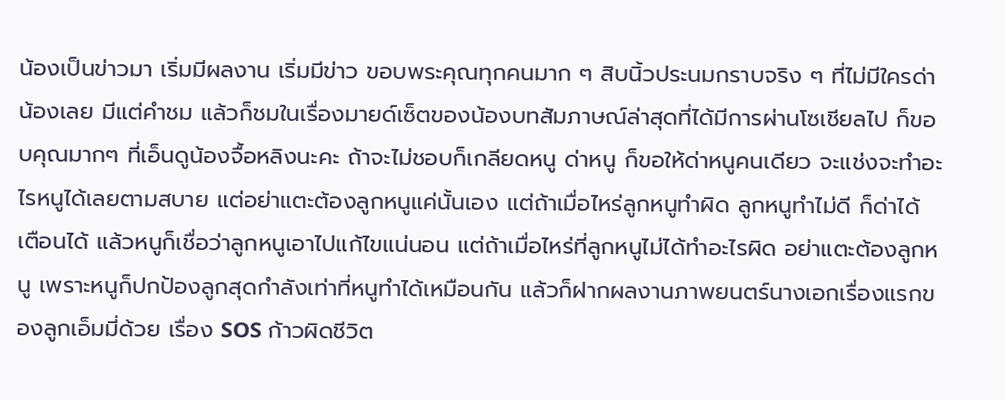น้องเป็นข่าวมา เริ่มมีผลงาน เริ่มมีข่าว ขอบพระคุณทุกคนมาก ๆ สิบนิ้วประนมกราบจริง ๆ ที่ไม่มีใครด่าน้องเลย มีแต่คำชม แล้วก็ชมในเรื่องมายด์เซ็ตของน้องบทสัมภาษณ์ล่าสุดที่ได้มีการผ่านโซเชียลไป ก็ขอบคุณมากๆ ที่เอ็นดูน้องจื้อหลิงนะคะ ถ้าจะไม่ชอบก็เกลียดหนู ด่าหนู ก็ขอให้ด่าหนูคนเดียว จะแช่งจะทำอะไรหนูได้เลยตามสบาย แต่อย่าแตะต้องลูกหนูแค่นั้นเอง แต่ถ้าเมื่อไหร่ลูกหนูทำผิด ลูกหนูทำไม่ดี ก็ด่าได้ เตือนได้ แล้วหนูก็เชื่อว่าลูกหนูเอาไปแก้ไขแน่นอน แต่ถ้าเมื่อไหร่ที่ลูกหนูไม่ได้ทำอะไรผิด อย่าแตะต้องลูกหนู เพราะหนูก็ปกป้องลูกสุดกำลังเท่าที่หนูทำได้เหมือนกัน แล้วก็ฝากผลงานภาพยนตร์นางเอกเรื่องแรกของลูกเอ็มมี่ด้วย เรื่อง SOS ก้าวผิดชีวิต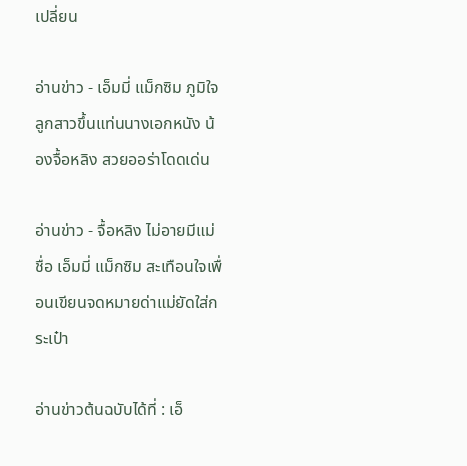เปลี่ยน

อ่านข่าว - เอ็มมี่ แม็กซิม ภูมิใจ ลูกสาวขึ้นแท่นนางเอกหนัง น้องจื้อหลิง สวยออร่าโดดเด่น

อ่านข่าว - จื้อหลิง ไม่อายมีแม่ชื่อ เอ็มมี่ แม็กซิม สะเทือนใจเพื่อนเขียนจดหมายด่าแม่ยัดใส่กระเป๋า

อ่านข่าวต้นฉบับได้ที่ : เอ็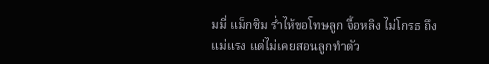มมี่ แม็กซิม ร่ำไห้ขอโทษลูก จื้อหลิง ไม่โกรธ ถึงแม่แรง แต่ไม่เคยสอนลูกทำตัว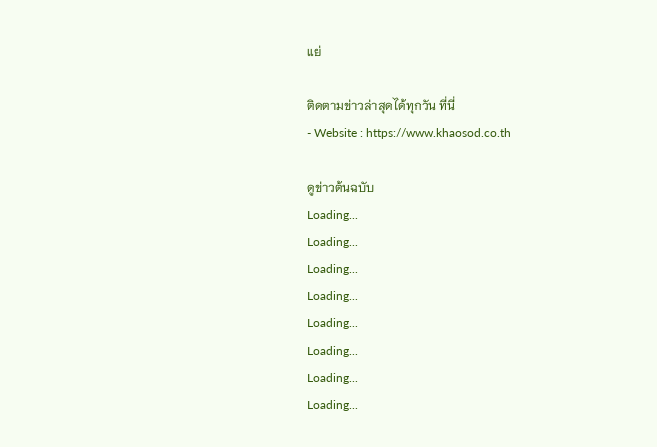แย่

ติดตามข่าวล่าสุดได้ทุกวัน ที่นี่
- Website : https://www.khaosod.co.th

ดูข่าวต้นฉบับ
Loading...
Loading...
Loading...
Loading...
Loading...
Loading...
Loading...
Loading...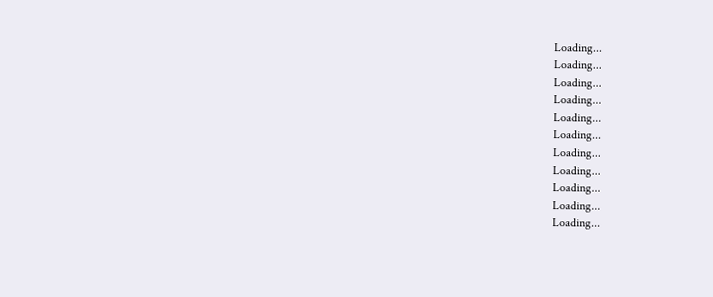Loading...
Loading...
Loading...
Loading...
Loading...
Loading...
Loading...
Loading...
Loading...
Loading...
Loading...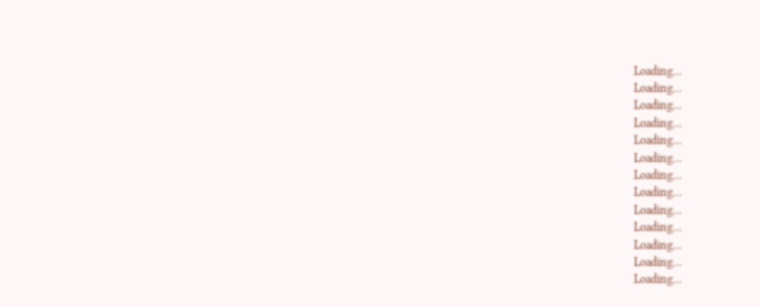Loading...
Loading...
Loading...
Loading...
Loading...
Loading...
Loading...
Loading...
Loading...
Loading...
Loading...
Loading...
Loading...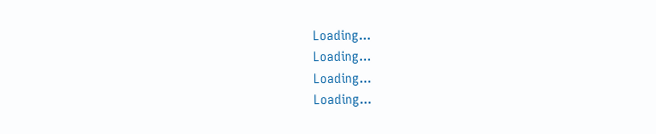Loading...
Loading...
Loading...
Loading...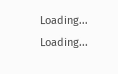Loading...
Loading...